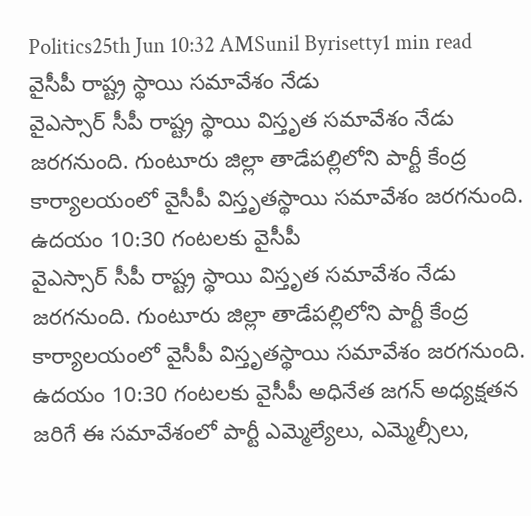Politics25th Jun 10:32 AMSunil Byrisetty1 min read
వైసీపీ రాష్ట్ర స్థాయి సమావేశం నేడు
వైఎస్సార్ సీపీ రాష్ట్ర స్థాయి విస్తృత సమావేశం నేడు జరగనుంది. గుంటూరు జిల్లా తాడేపల్లిలోని పార్టీ కేంద్ర కార్యాలయంలో వైసీపీ విస్తృతస్థాయి సమావేశం జరగనుంది. ఉదయం 10:30 గంటలకు వైసీపీ
వైఎస్సార్ సీపీ రాష్ట్ర స్థాయి విస్తృత సమావేశం నేడు జరగనుంది. గుంటూరు జిల్లా తాడేపల్లిలోని పార్టీ కేంద్ర కార్యాలయంలో వైసీపీ విస్తృతస్థాయి సమావేశం జరగనుంది. ఉదయం 10:30 గంటలకు వైసీపీ అధినేత జగన్ అధ్యక్షతన జరిగే ఈ సమావేశంలో పార్టీ ఎమ్మెల్యేలు, ఎమ్మెల్సీలు,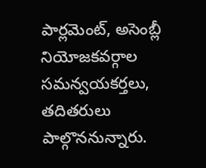పార్లమెంట్, అసెంబ్లీ నియోజకవర్గాల సమన్వయకర్తలు, తదితరులు పాల్గొననున్నారు.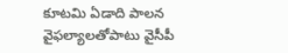కూటమి ఏడాది పాలన వైఫల్యాలతోపాటు వైసీపీ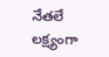నేతలే లక్ష్యంగా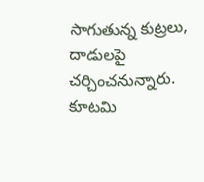సాగుతున్న కుట్రలు, దాడులపై చర్చించనున్నారు. కూటమి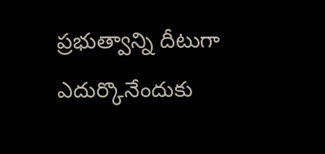ప్రభుత్వాన్ని దీటుగా ఎదుర్కొనేందుకు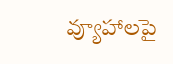వ్యూహాలపై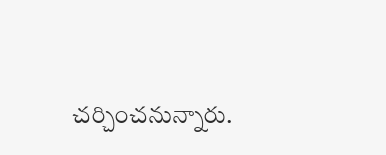చర్చించనున్నారు.